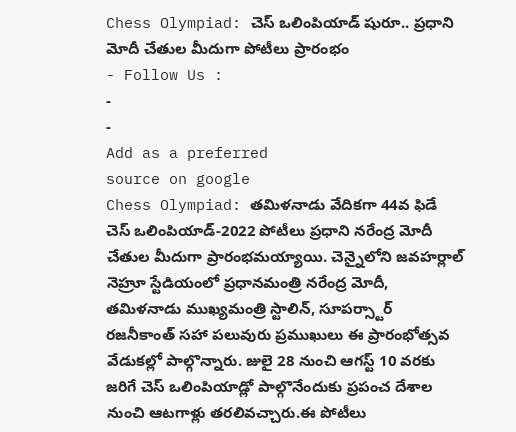Chess Olympiad: చెస్ ఒలింపియాడ్ షురూ.. ప్రధాని మోదీ చేతుల మీదుగా పోటీలు ప్రారంభం
- Follow Us :
-
-
Add as a preferred
source on google
Chess Olympiad: తమిళనాడు వేదికగా 44వ ఫిడే చెస్ ఒలింపియాడ్-2022 పోటీలు ప్రధాని నరేంద్ర మోదీ చేతుల మీదుగా ప్రారంభమయ్యాయి. చెన్నైలోని జవహర్లాల్ నెహ్రూ స్టేడియంలో ప్రధానమంత్రి నరేంద్ర మోదీ, తమిళనాడు ముఖ్యమంత్రి స్టాలిన్, సూపర్స్టార్ రజనీకాంత్ సహా పలువురు ప్రముఖులు ఈ ప్రారంభోత్సవ వేడుకల్లో పాల్గొన్నారు. జులై 28 నుంచి ఆగస్ట్ 10 వరకు జరిగే చెస్ ఒలింపియాడ్లో పాల్గొనేందుకు ప్రపంచ దేశాల నుంచి ఆటగాళ్లు తరలివచ్చారు.ఈ పోటీలు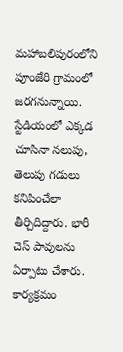మహాబలిపురంలోని పూంజేరి గ్రామంలో జరగనున్నాయి. స్టేడియంలో ఎక్కడ చూసినా నలుపు, తెలుపు గడులు కనిపించేలా తీర్చిదిద్దారు. భారీ చెస్ పావులను ఏర్పాటు చేశారు. కార్యక్రమం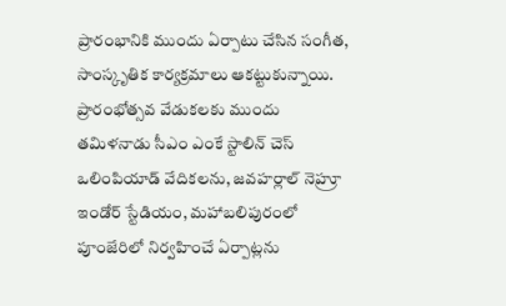ప్రారంభానికి ముందు ఏర్పాటు చేసిన సంగీత, సాంస్కృతిక కార్యక్రమాలు ఆకట్టుకున్నాయి.
ప్రారంభోత్సవ వేడుకలకు ముందు తమిళనాడు సీఎం ఎంకే స్టాలిన్ చెస్ ఒలింపియాడ్ వేదికలను, జవహర్లాల్ నెహ్రూ ఇండోర్ స్టేడియం, మహాబలిపురంలో పూంజేరిలో నిర్వహించే ఏర్పాట్లను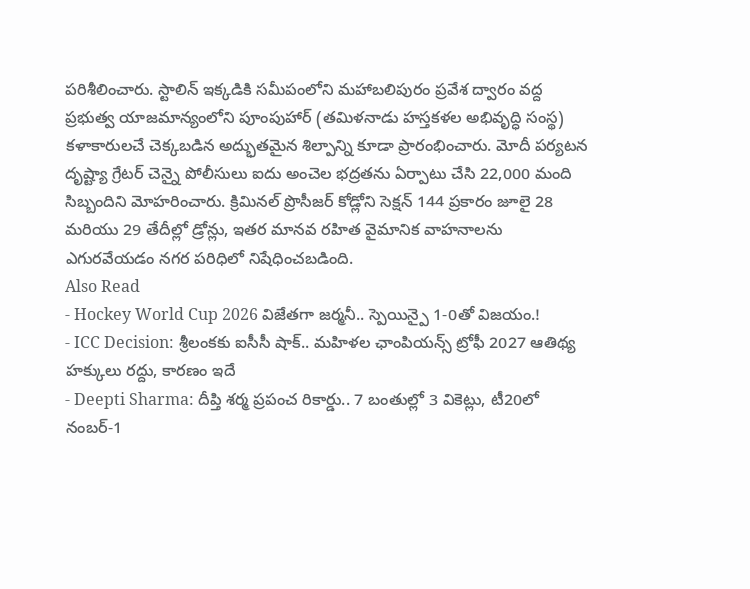పరిశీలించారు. స్టాలిన్ ఇక్కడికి సమీపంలోని మహాబలిపురం ప్రవేశ ద్వారం వద్ద ప్రభుత్వ యాజమాన్యంలోని పూంపుహార్ (తమిళనాడు హస్తకళల అభివృద్ధి సంస్థ) కళాకారులచే చెక్కబడిన అద్భుతమైన శిల్పాన్ని కూడా ప్రారంభించారు. మోదీ పర్యటన దృష్ట్యా గ్రేటర్ చెన్నై పోలీసులు ఐదు అంచెల భద్రతను ఏర్పాటు చేసి 22,000 మంది సిబ్బందిని మోహరించారు. క్రిమినల్ ప్రొసీజర్ కోడ్లోని సెక్షన్ 144 ప్రకారం జూలై 28 మరియు 29 తేదీల్లో డ్రోన్లు, ఇతర మానవ రహిత వైమానిక వాహనాలను ఎగురవేయడం నగర పరిధిలో నిషేధించబడింది.
Also Read
- Hockey World Cup 2026 విజేతగా జర్మనీ.. స్పెయిన్పై 1-0తో విజయం.!
- ICC Decision: శ్రీలంకకు ఐసీసీ షాక్.. మహిళల ఛాంపియన్స్ ట్రోఫీ 2027 ఆతిథ్య హక్కులు రద్దు, కారణం ఇదే
- Deepti Sharma: దీప్తి శర్మ ప్రపంచ రికార్డు.. 7 బంతుల్లో 3 వికెట్లు, టీ20లో నంబర్-1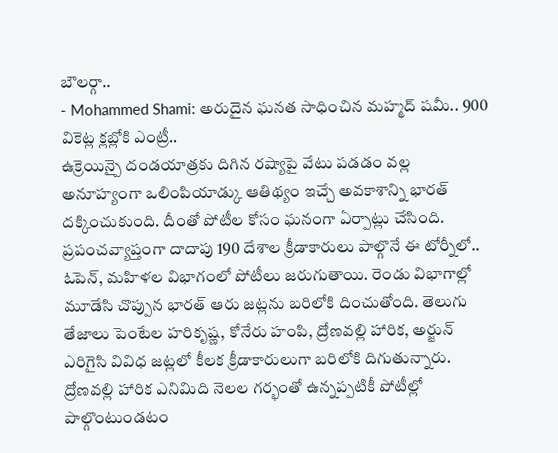బౌలర్గా..
- Mohammed Shami: అరుదైన ఘనత సాధించిన మహ్మద్ షమీ.. 900 వికెట్ల క్లబ్లోకి ఎంట్రీ..
ఉక్రెయిన్పై దండయాత్రకు దిగిన రష్యాపై వేటు పడడం వల్ల అనూహ్యంగా ఒలింపియాడ్కు ఆతిథ్యం ఇచ్చే అవకాశాన్ని భారత్ దక్కించుకుంది. దీంతో పోటీల కోసం ఘనంగా ఏర్పాట్లు చేసింది. ప్రపంచవ్యాప్తంగా దాదాపు 190 దేశాల క్రీడాకారులు పాల్గొనే ఈ టోర్నీలో.. ఓపెన్, మహిళల విభాగంలో పోటీలు జరుగుతాయి. రెండు విభాగాల్లో మూడేసి చొప్పున భారత్ ఆరు జట్లను బరిలోకి దించుతోంది. తెలుగు తేజాలు పెంటేల హరికృష్ణ, కోనేరు హంపి, ద్రోణవల్లి హారిక, అర్జున్ ఎరిగైసి వివిధ జట్లలో కీలక క్రీడాకారులుగా బరిలోకి దిగుతున్నారు. ద్రోణవల్లి హారిక ఎనిమిది నెలల గర్భంతో ఉన్నప్పటికీ పోటీల్లో పాల్గొంటుండటం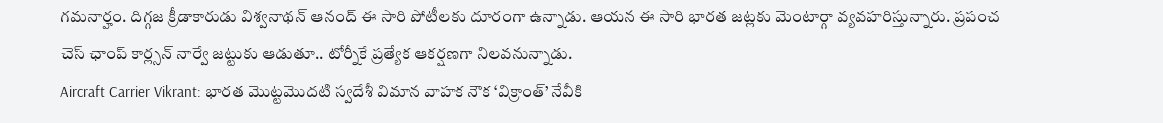గమనార్హం. దిగ్గజ క్రీడాకారుడు విశ్వనాథన్ ఆనంద్ ఈ సారి పోటీలకు దూరంగా ఉన్నాడు. ఆయన ఈ సారి భారత జట్లకు మెంటార్గా వ్యవహరిస్తున్నారు. ప్రపంచ చెస్ ఛాంప్ కార్ల్సన్ నార్వే జట్టుకు ఆడుతూ.. టోర్నీకే ప్రత్యేక ఆకర్షణగా నిలవనున్నాడు.
Aircraft Carrier Vikrant: భారత మొట్టమొదటి స్వదేశీ విమాన వాహక నౌక ‘విక్రాంత్’ నేవీకి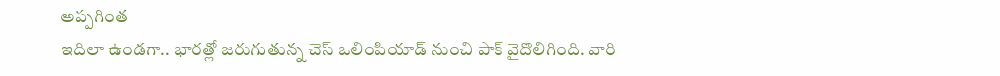అప్పగింత
ఇదిలా ఉండగా.. భారత్లో జరుగుతున్న చెస్ ఒలింపియాడ్ నుంచి పాక్ వైదొలిగింది. వారి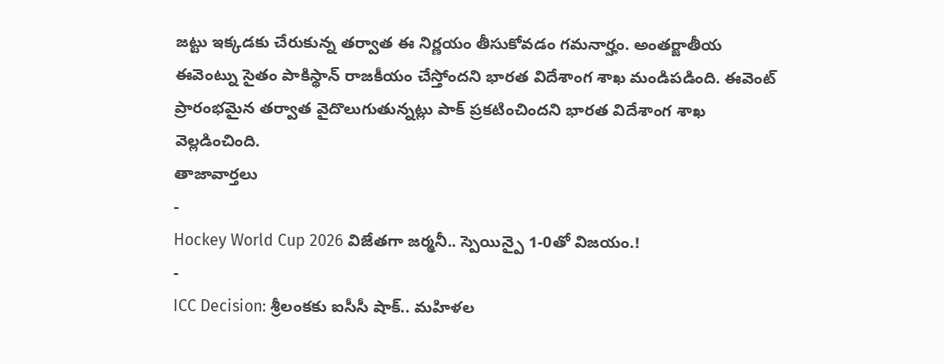జట్టు ఇక్కడకు చేరుకున్న తర్వాత ఈ నిర్ణయం తీసుకోవడం గమనార్హం. అంతర్జాతీయ ఈవెంట్ను సైతం పాకిస్థాన్ రాజకీయం చేస్తోందని భారత విదేశాంగ శాఖ మండిపడింది. ఈవెంట్ ప్రారంభమైన తర్వాత వైదొలుగుతున్నట్లు పాక్ ప్రకటించిందని భారత విదేశాంగ శాఖ వెల్లడించింది.
తాజావార్తలు
-
Hockey World Cup 2026 విజేతగా జర్మనీ.. స్పెయిన్పై 1-0తో విజయం.!
-
ICC Decision: శ్రీలంకకు ఐసీసీ షాక్.. మహిళల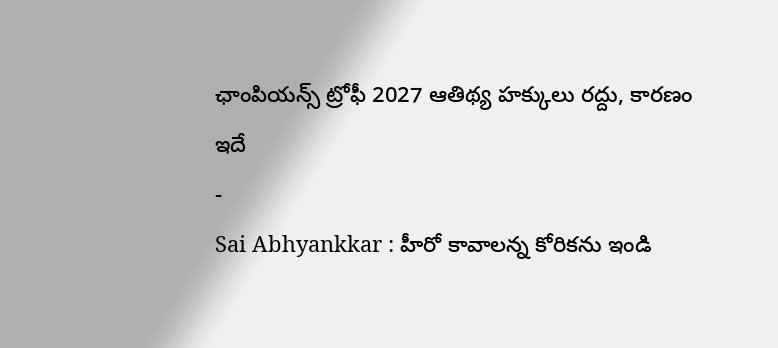ఛాంపియన్స్ ట్రోఫీ 2027 ఆతిథ్య హక్కులు రద్దు, కారణం ఇదే
-
Sai Abhyankkar : హీరో కావాలన్న కోరికను ఇండి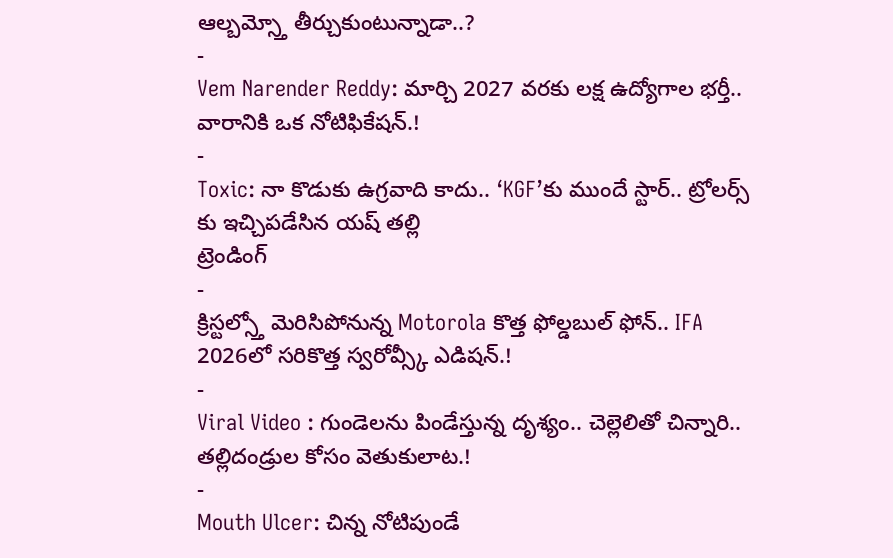ఆల్బమ్స్తో తీర్చుకుంటున్నాడా..?
-
Vem Narender Reddy: మార్చి 2027 వరకు లక్ష ఉద్యోగాల భర్తీ.. వారానికి ఒక నోటిఫికేషన్.!
-
Toxic: నా కొడుకు ఉగ్రవాది కాదు.. ‘KGF’కు ముందే స్టార్.. ట్రోలర్స్ కు ఇచ్చిపడేసిన యష్ తల్లి
ట్రెండింగ్
-
క్రిస్టల్స్తో మెరిసిపోనున్న Motorola కొత్త ఫోల్డబుల్ ఫోన్.. IFA 2026లో సరికొత్త స్వరోవ్స్కీ ఎడిషన్.!
-
Viral Video : గుండెలను పిండేస్తున్న దృశ్యం.. చెల్లెలితో చిన్నారి.. తల్లిదండ్రుల కోసం వెతుకులాట.!
-
Mouth Ulcer: చిన్న నోటిపుండే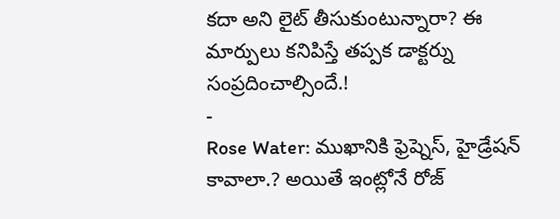కదా అని లైట్ తీసుకుంటున్నారా? ఈ మార్పులు కనిపిస్తే తప్పక డాక్టర్ను సంప్రదించాల్సిందే.!
-
Rose Water: ముఖానికి ఫ్రెష్నెస్, హైడ్రేషన్ కావాలా.? అయితే ఇంట్లోనే రోజ్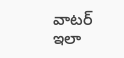వాటర్ ఇలా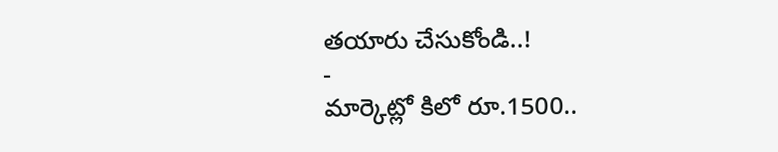తయారు చేసుకోండి..!
-
మార్కెట్లో కిలో రూ.1500..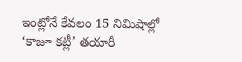ఇంట్లోనే కేవలం 15 నిమిషాల్లో ‘కాజూ కట్లీ’ తయారీ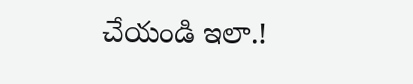చేయండి ఇలా.!